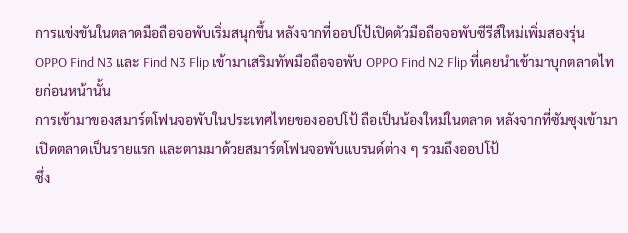การแข่งขันในตลาดมือถือจอพับเริ่มสนุกขึ้น หลังจากที่ออปโป้เปิดตัวมือถือจอพับซีรีส์ใหม่เพิ่มสองรุ่น OPPO Find N3 และ Find N3 Flip เข้ามาเสริมทัพมือถือจอพับ OPPO Find N2 Flip ที่เคยนำเข้ามาบุกตลาดไทยก่อนหน้านั้น
การเข้ามาของสมาร์ตโฟนจอพับในประเทศไทยของออปโป้ ถือเป็นน้องใหม่ในตลาด หลังจากที่ซัมซุงเข้ามาเปิดตลาดเป็นรายแรก และตามมาด้วยสมาร์ตโฟนจอพับแบรนด์ต่าง ๆ รวมถึงออปโป้
ซึ่ง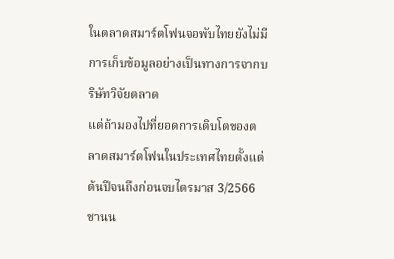ในตลาดสมาร์ตโฟนจอพับไทยยังไม่มีการเก็บข้อมูลอย่างเป็นทางการจากบริษัทวิจัยตลาด
แต่ถ้ามองไปที่ยอดการเติบโตของตลาดสมาร์ตโฟนในประเทศไทยตั้งแต่ต้นปีจนถึงก่อนจบไตรมาส 3/2566 ชานน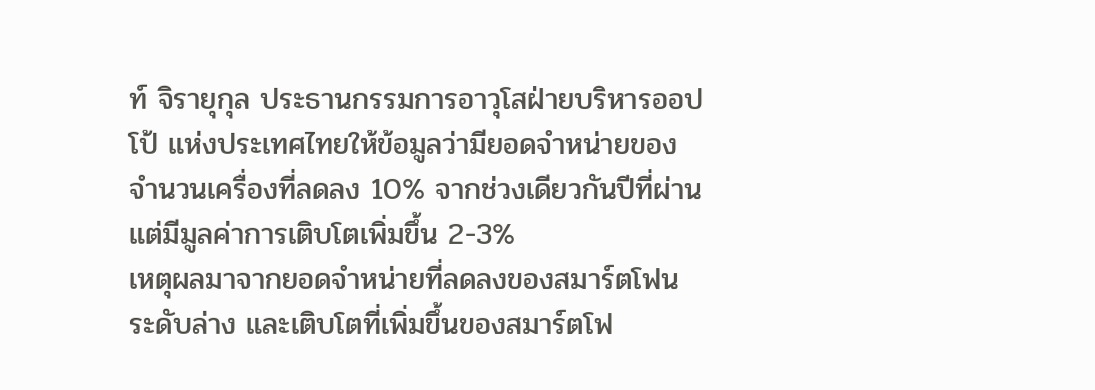ท์ จิรายุกุล ประธานกรรมการอาวุโสฝ่ายบริหารออปโป้ แห่งประเทศไทยให้ข้อมูลว่ามียอดจำหน่ายของจำนวนเครื่องที่ลดลง 10% จากช่วงเดียวกันปีที่ผ่าน แต่มีมูลค่าการเติบโตเพิ่มขึ้น 2-3%
เหตุผลมาจากยอดจำหน่ายที่ลดลงของสมาร์ตโฟนระดับล่าง และเติบโตที่เพิ่มขึ้นของสมาร์ตโฟ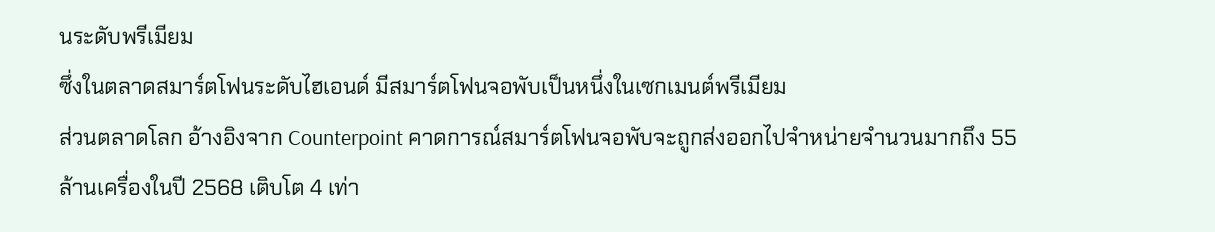นระดับพรีเมียม
ซึ่งในตลาดสมาร์ตโฟนระดับไฮเอนด์ มีสมาร์ตโฟนจอพับเป็นหนึ่งในเซกเมนต์พรีเมียม
ส่วนตลาดโลก อ้างอิงจาก Counterpoint คาดการณ์สมาร์ตโฟนจอพับจะถูกส่งออกไปจำหน่ายจำนวนมากถึง 55 ล้านเครื่องในปี 2568 เติบโต 4 เท่า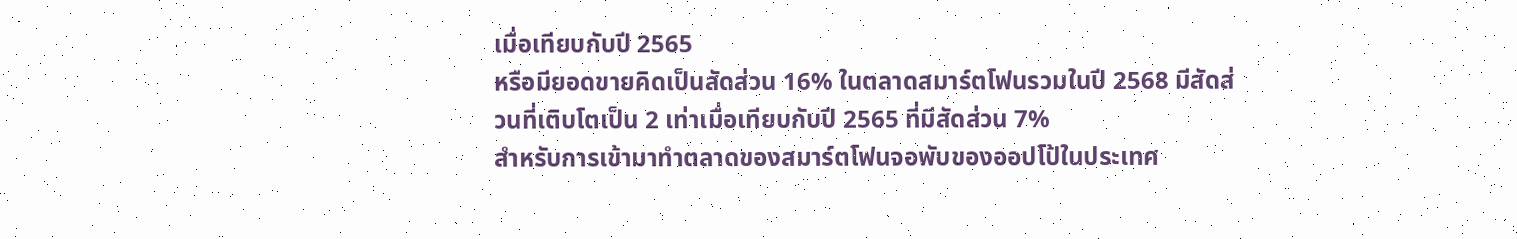เมื่อเทียบกับปี 2565
หรือมียอดขายคิดเป็นสัดส่วน 16% ในตลาดสมาร์ตโฟนรวมในปี 2568 มีสัดส่วนที่เติบโตเป็น 2 เท่าเมื่อเทียบกับปี 2565 ที่มีสัดส่วน 7%
สำหรับการเข้ามาทำตลาดของสมาร์ตโฟนจอพับของออปโป้ในประเทศ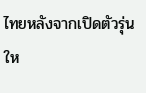ไทยหลังจากเปิดตัวรุ่นให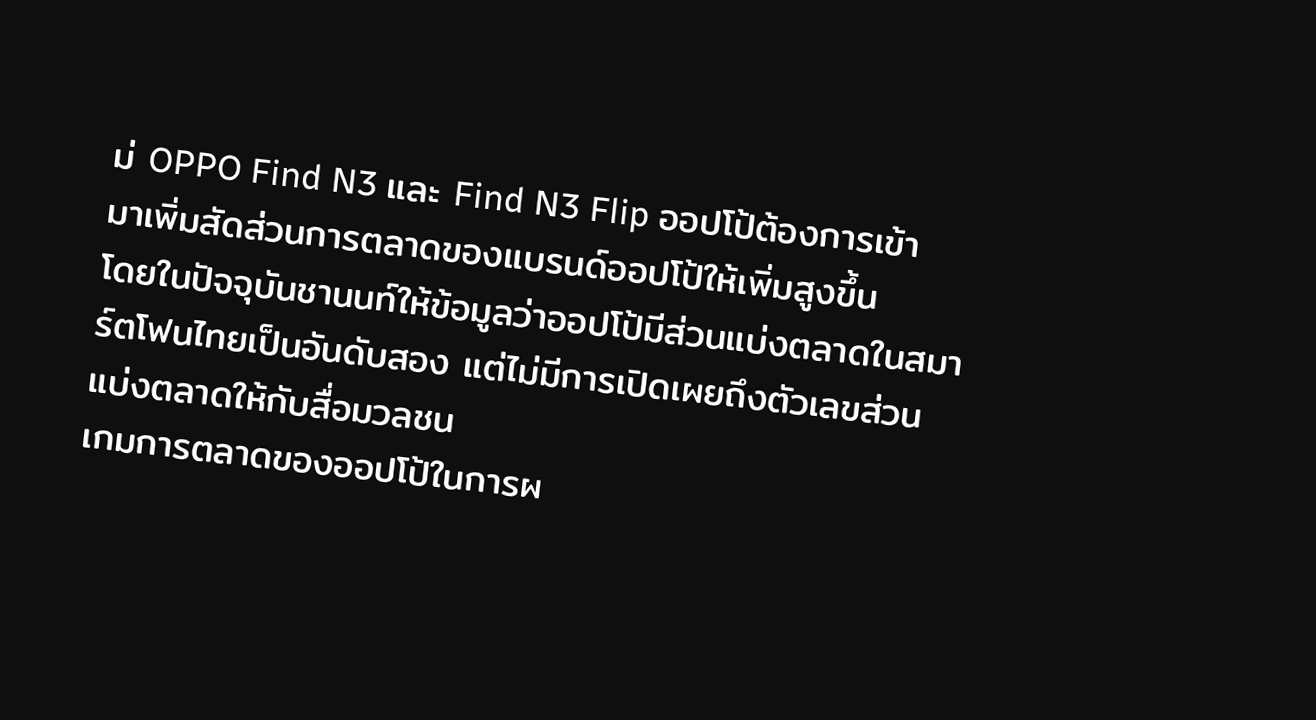ม่ OPPO Find N3 และ Find N3 Flip ออปโป้ต้องการเข้ามาเพิ่มสัดส่วนการตลาดของแบรนด์ออปโป้ให้เพิ่มสูงขึ้น
โดยในปัจจุบันชานนท์ให้ข้อมูลว่าออปโป้มีส่วนแบ่งตลาดในสมาร์ตโฟนไทยเป็นอันดับสอง แต่ไม่มีการเปิดเผยถึงตัวเลขส่วนแบ่งตลาดให้กับสื่อมวลชน
เกมการตลาดของออปโป้ในการผ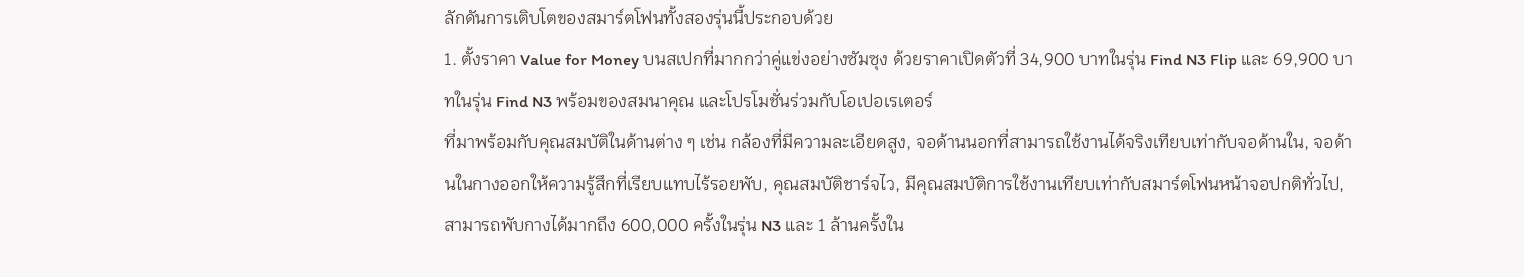ลักดันการเติบโตของสมาร์ตโฟนทั้งสองรุ่นนี้ประกอบด้วย
1. ตั้งราคา Value for Money บนสเปกที่มากกว่าคู่แข่งอย่างซัมซุง ด้วยราคาเปิดตัวที่ 34,900 บาทในรุ่น Find N3 Flip และ 69,900 บาทในรุ่น Find N3 พร้อมของสมนาคุณ และโปรโมชั่นร่วมกับโอเปอเรเตอร์
ที่มาพร้อมกับคุณสมบัติในด้านต่าง ๆ เช่น กล้องที่มีความละเอียดสูง, จอด้านนอกที่สามารถใช้งานได้จริงเทียบเท่ากับจอด้านใน, จอด้านในกางออกให้ความรู้สึกที่เรียบแทบไร้รอยพับ, คุณสมบัติชาร์จไว, มีคุณสมบัติการใช้งานเทียบเท่ากับสมาร์ตโฟนหน้าจอปกติทั่วไป, สามารถพับกางได้มากถึง 600,000 ครั้งในรุ่น N3 และ 1 ล้านครั้งใน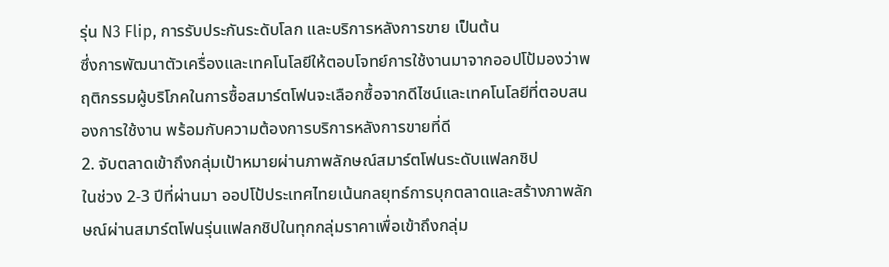รุ่น N3 Flip, การรับประกันระดับโลก และบริการหลังการขาย เป็นต้น
ซึ่งการพัฒนาตัวเครื่องและเทคโนโลยีให้ตอบโจทย์การใช้งานมาจากออปโป้มองว่าพฤติกรรมผู้บริโภคในการซื้อสมาร์ตโฟนจะเลือกซื้อจากดีไซน์และเทคโนโลยีที่ตอบสนองการใช้งาน พร้อมกับความต้องการบริการหลังการขายที่ดี
2. จับตลาดเข้าถึงกลุ่มเป้าหมายผ่านภาพลักษณ์สมาร์ตโฟนระดับแฟลกชิป
ในช่วง 2-3 ปีที่ผ่านมา ออปโป้ประเทศไทยเน้นกลยุทธ์การบุกตลาดและสร้างภาพลักษณ์ผ่านสมาร์ตโฟนรุ่นแฟลกชิปในทุกกลุ่มราคาเพื่อเข้าถึงกลุ่ม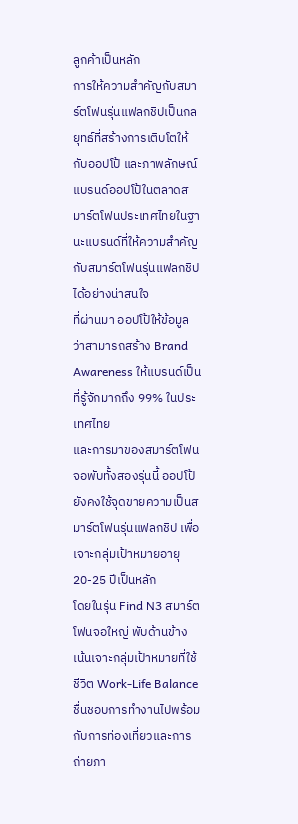ลูกค้าเป็นหลัก
การให้ความสำคัญกับสมาร์ตโฟนรุ่นแฟลกชิปเป็นกลยุทธ์ที่สร้างการเติบโตให้กับออปโป้ และภาพลักษณ์แบรนด์ออปโป้ในตลาดสมาร์ตโฟนประเทศไทยในฐานะแบรนด์ที่ให้ความสำคัญกับสมาร์ตโฟนรุ่นแฟลกชิปได้อย่างน่าสนใจ
ที่ผ่านมา ออปโป้ให้ข้อมูลว่าสามารถสร้าง Brand Awareness ให้แบรนด์เป็นที่รู้จักมากถึง 99% ในประเทศไทย
และการมาของสมาร์ตโฟนจอพับทั้งสองรุ่นนี้ ออปโป้ยังคงใช้จุดขายความเป็นสมาร์ตโฟนรุ่นแฟลกชิป เพื่อเจาะกลุ่มเป้าหมายอายุ 20-25 ปีเป็นหลัก
โดยในรุ่น Find N3 สมาร์ตโฟนจอใหญ่ พับด้านข้าง เน้นเจาะกลุ่มเป้าหมายที่ใช้ชีวิต Work-Life Balance ชื่นชอบการทำงานไปพร้อมกับการท่องเที่ยวและการถ่ายภา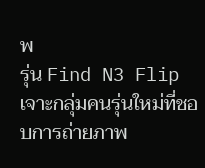พ
รุ่น Find N3 Flip เจาะกลุ่มคนรุ่นใหม่ที่ชอบการถ่ายภาพ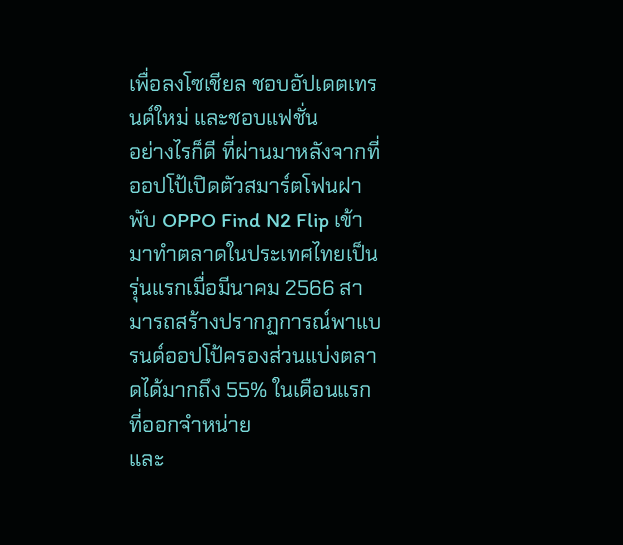เพื่อลงโซเชียล ชอบอัปเดตเทรนด์ใหม่ และชอบแฟชั่น
อย่างไรก็ดี ที่ผ่านมาหลังจากที่ออปโป้เปิดตัวสมาร์ตโฟนฝาพับ OPPO Find N2 Flip เข้ามาทำตลาดในประเทศไทยเป็นรุ่นแรกเมื่อมีนาคม 2566 สามารถสร้างปรากฏการณ์พาแบรนด์ออปโป้ครองส่วนแบ่งตลาดได้มากถึง 55% ในเดือนแรกที่ออกจำหน่าย
และ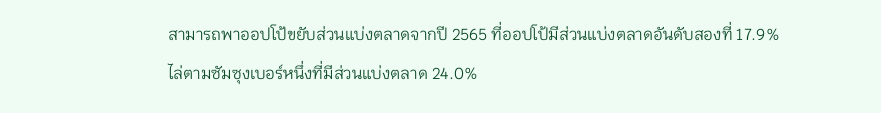สามารถพาออปโป้ขยับส่วนแบ่งตลาดจากปี 2565 ที่ออปโป้มีส่วนแบ่งตลาดอันดับสองที่ 17.9% ไล่ตามซัมซุงเบอร์หนึ่งที่มีส่วนแบ่งตลาด 24.0%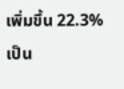เพิ่มขึ้น 22.3% เป็น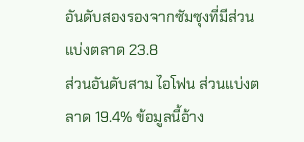อันดับสองรองจากซัมซุงที่มีส่วนแบ่งตลาด 23.8
ส่วนอันดับสาม ไอโฟน ส่วนแบ่งตลาด 19.4% ข้อมูลนี้อ้าง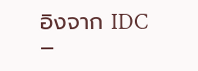อิงจาก IDC
–